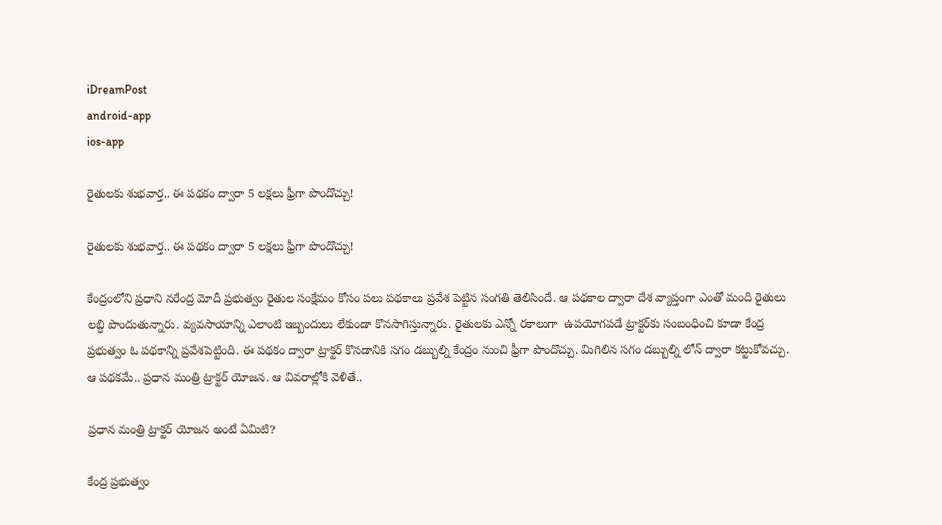iDreamPost
android-app
ios-app

రైతులకు శుభవార్త.. ఈ పథకం ద్వారా 5 లక్షలు ఫ్రీగా పొందొచ్చు!

రైతులకు శుభవార్త.. ఈ పథకం ద్వారా 5 లక్షలు ఫ్రీగా పొందొచ్చు!

కేంద్రంలోని ప్రధాని నరేంద్ర మోదీ ప్రభుత్వం రైతుల సంక్షేమం కోసం పలు పథకాలు ప్రవేశ పెట్టిన సంగతి తెలిసిందే. ఆ పథకాల ద్వారా దేశ వ్యాప్తంగా ఎంతో మంది రైతులు లబ్ధి పొందుతున్నారు. వ్యవసాయాన్ని ఎలాంటి ఇబ్బందులు లేకుండా కొనసాగిస్తున్నారు. రైతులకు ఎన్నో రకాలుగా  ఉపయోగపడే ట్రాక్టర్‌కు సంబంధించి కూడా కేంద్ర ప్రభుత్వం ఓ పథకాన్ని ప్రవేశపెట్టింది. ఈ పథకం ద్వారా ట్రాక్టర్‌ కొనడానికి సగం డబ్బుల్ని కేంద్రం నుంచి ఫ్రీగా పొందొచ్చు. మిగిలిన సగం డబ్బుల్ని లోన్‌ ద్వారా కట్టుకోవచ్చు. ఆ పథకమే.. ప్రధాన మంత్రి ట్రాక్టర్‌ యోజన. ఆ వివరాల్లోకి వెళితే..

ప్రధాన మంత్రి ట్రాక్టర్‌ యోజన అంటే ఏమిటి?

కేంద్ర ప్రభుత్వం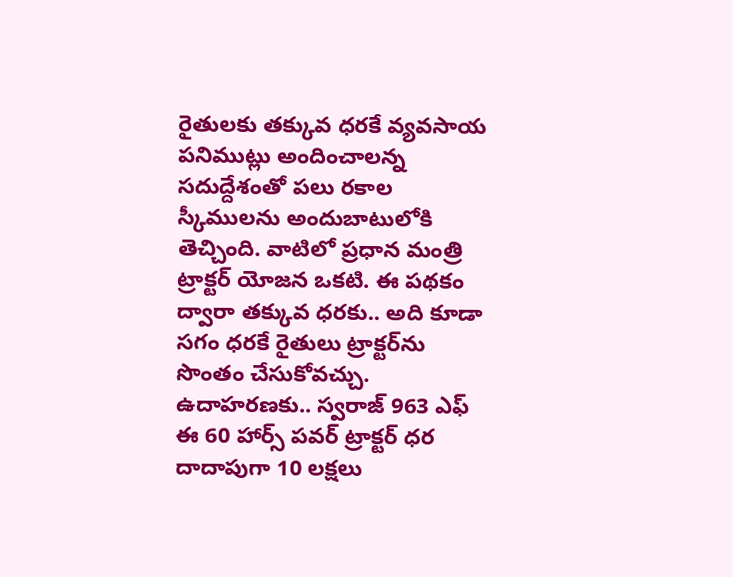రైతులకు తక్కువ ధరకే వ్యవసాయ పనిముట్లు అందించాలన్న సదుద్దేశంతో పలు రకాల స్కీములను అందుబాటులోకి తెచ్చింది. వాటిలో ప్రధాన మంత్రి ట్రాక్టర్‌ యోజన ఒకటి. ఈ పథకం ద్వారా తక్కువ ధరకు.. అది కూడా సగం ధరకే రైతులు ట్రాక్టర్‌ను సొంతం చేసుకోవచ్చు. ఉదాహరణకు.. స్వరాజ్‌ 963 ఎఫ్‌ ఈ 60 హార్స్‌ పవర్‌ ట్రాక్టర్‌ ధర దాదాపుగా 10 లక్షలు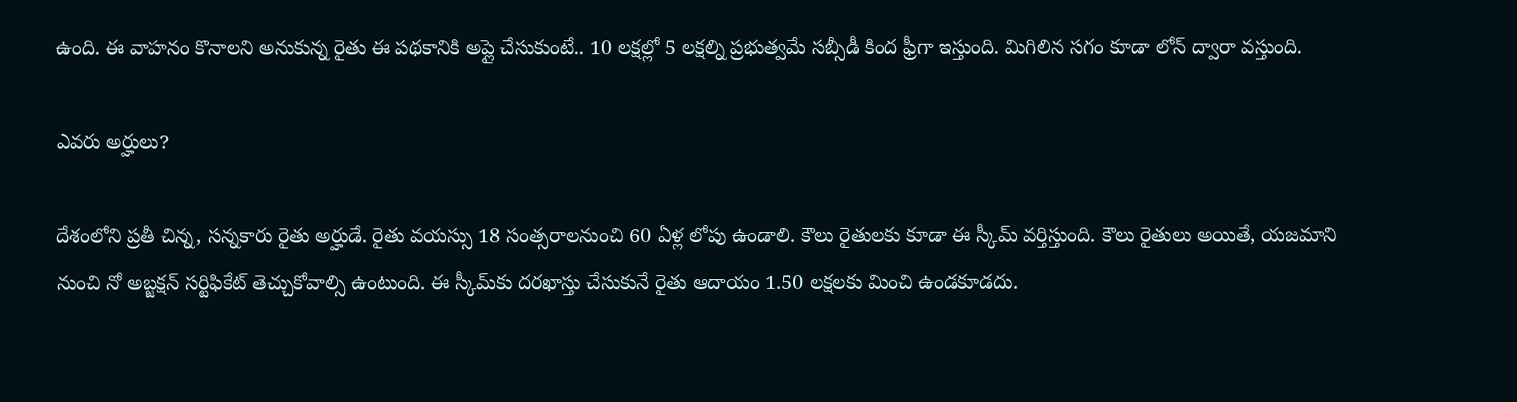ఉంది. ఈ వాహనం కొనాలని అనుకున్న రైతు ఈ పథకానికి అప్లై చేసుకుంటే.. 10 లక్షల్లో 5 లక్షల్ని ప్రభుత్వమే సబ్సీడీ కింద ఫ్రీగా ఇస్తుంది. మిగిలిన సగం కూడా లోన్‌ ద్వారా వస్తుంది.

ఎవరు అర్హులు?

దేశంలోని ప్రతీ చిన్న, సన్నకారు రైతు అర్హుడే. రైతు వయస్సు 18 సంత్సరాలనుంచి 60 ఏళ్ల లోపు ఉండాలి. కౌలు రైతులకు కూడా ఈ స్కీమ్‌ వర్తిస్తుంది. కౌలు రైతులు అయితే, యజమాని నుంచి నో అబ్జక్షన్‌ సర్టిఫికేట్‌ తెచ్చుకోవాల్సి ఉంటుంది. ఈ స్కీమ్‌కు దరఖాస్తు చేసుకునే రైతు ఆదాయం 1.50 లక్షలకు మించి ఉండకూడదు.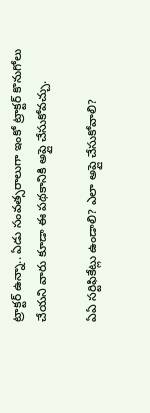ట్రాక్టర్‌ ఉన్నా.. ఏడు సంవత్సరాలుగా ఇంకో ట్రాక్టర్‌ కొనుగోలు చేయని వారు కూడా ఈ పథకానికి అప్లై చేసుకోవచ్చు.

ఏఏ సర్టిఫికేట్లు ఉండాలి? ఎలా అప్లై చేసుకోవాలి?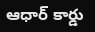ఆధార్‌ కార్డు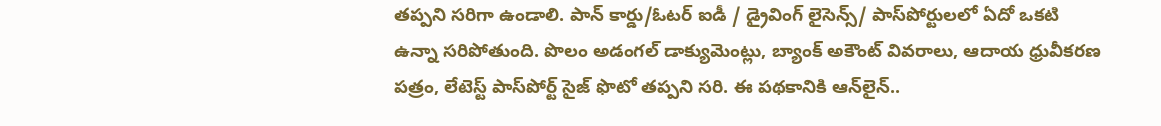తప్పని సరిగా ఉండాలి. పాన్ కార్డు/ఓటర్ ఐడీ / డ్రైవింగ్ లైసెన్స్/ పాస్‌పోర్టులలో ఏదో ఒకటి ఉన్నా సరిపోతుంది. పొలం అడంగల్ డాక్యుమెంట్లు, బ్యాంక్ అకౌంట్ వివరాలు, ఆదాయ ధ్రువీకరణ పత్రం, లేటెస్ట్ పాస్‌పోర్ట్ సైజ్ ఫొటో తప్పని సరి. ఈ పథకానికి ఆన్‌లైన్‌..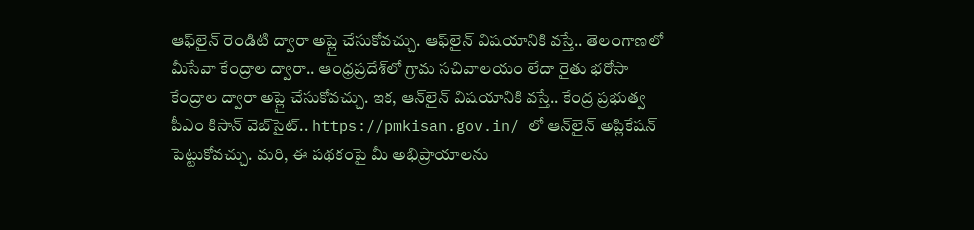ఆఫ్‌లైన్‌ రెండిటి ద్వారా అప్లై చేసుకోవచ్చు. ఆఫ్‌లైన్‌ విషయానికి వస్తే.. తెలంగాణలో మీసేవా కేంద్రాల ద్వారా.. ఆంధ్రప్రదేశ్‌లో గ్రామ సచివాలయం లేదా రైతు భరోసా కేంద్రాల ద్వారా అప్లై చేసుకోవచ్చు. ఇక, ఆన్‌లైన్‌ విషయానికి వస్తే.. కేంద్ర ప్రభుత్వ పీఎం కిసాన్ వెబ్‌సైట్‌.. https://pmkisan.gov.in/ లో ఆన్‌లైన్ అప్లికేషన్ పెట్టుకోవచ్చు. మరి, ఈ పథకంపై మీ అభిప్రాయాలను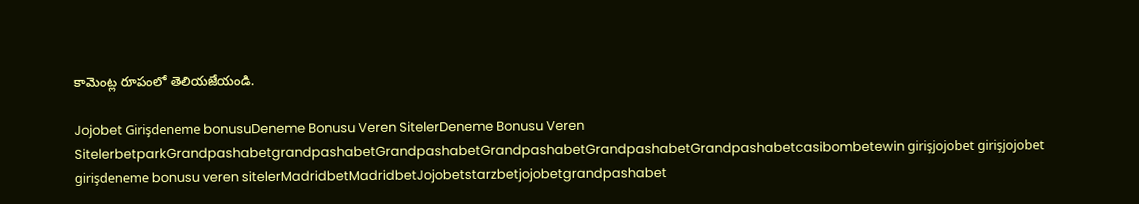కామెంట్ల రూపంలో తెలియజేయండి.

Jojobet Girişdeneme bonusuDeneme Bonusu Veren SitelerDeneme Bonusu Veren SitelerbetparkGrandpashabetgrandpashabetGrandpashabetGrandpashabetGrandpashabetGrandpashabetcasibombetewin girişjojobet girişjojobet girişdeneme bonusu veren sitelerMadridbetMadridbetJojobetstarzbetjojobetgrandpashabet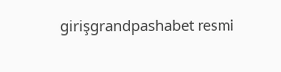girişgrandpashabet resmi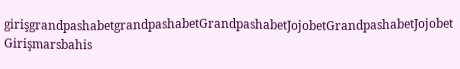girişgrandpashabetgrandpashabetGrandpashabetJojobetGrandpashabetJojobet Girişmarsbahis